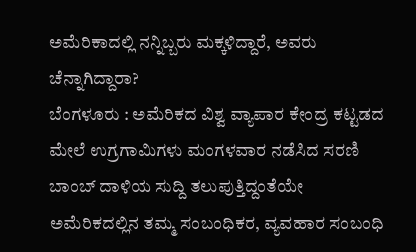ಅಮೆರಿಕಾದಲ್ಲಿ ನನ್ನಿಬ್ಬರು ಮಕ್ಕಳಿದ್ದಾರೆ, ಅವರು ಚೆನ್ನಾಗಿದ್ದಾರಾ?
ಬೆಂಗಳೂರು : ಅಮೆರಿಕದ ವಿಶ್ವ ವ್ಯಾಪಾರ ಕೇಂದ್ರ ಕಟ್ಟಡದ ಮೇಲೆ ಉಗ್ರಗಾಮಿಗಳು ಮಂಗಳವಾರ ನಡೆಸಿದ ಸರಣಿ ಬಾಂಬ್ ದಾಳಿಯ ಸುದ್ದಿ ತಲುಪುತ್ತಿದ್ದಂತೆಯೇ ಅಮೆರಿಕದಲ್ಲಿನ ತಮ್ಮ ಸಂಬಂಧಿಕರ, ವ್ಯವಹಾರ ಸಂಬಂಧಿ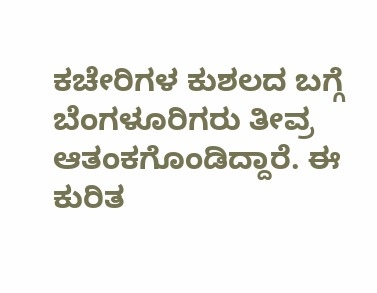ಕಚೇರಿಗಳ ಕುಶಲದ ಬಗ್ಗೆ ಬೆಂಗಳೂರಿಗರು ತೀವ್ರ ಆತಂಕಗೊಂಡಿದ್ದಾರೆ. ಈ ಕುರಿತ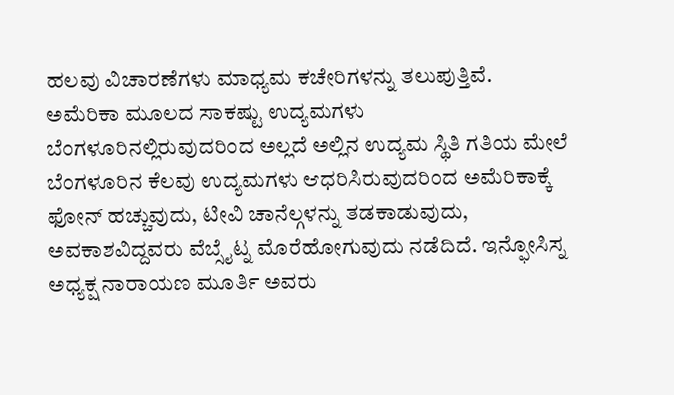ಹಲವು ವಿಚಾರಣೆಗಳು ಮಾಧ್ಯಮ ಕಚೇರಿಗಳನ್ನು ತಲುಪುತ್ತಿವೆ.
ಅಮೆರಿಕಾ ಮೂಲದ ಸಾಕಷ್ಟು ಉದ್ಯಮಗಳು ಬೆಂಗಳೂರಿನಲ್ಲಿರುವುದರಿಂದ ಅಲ್ಲದೆ ಅಲ್ಲಿನ ಉದ್ಯಮ ಸ್ಥಿತಿ ಗತಿಯ ಮೇಲೆ ಬೆಂಗಳೂರಿನ ಕೆಲವು ಉದ್ಯಮಗಳು ಆಧರಿಸಿರುವುದರಿಂದ ಅಮೆರಿಕಾಕ್ಕೆ ಫೋನ್ ಹಚ್ಚುವುದು, ಟೀವಿ ಚಾನೆಲ್ಗಳನ್ನು ತಡಕಾಡುವುದು, ಅವಕಾಶವಿದ್ದವರು ವೆಬ್ಸೈಟ್ನ ಮೊರೆಹೋಗುವುದು ನಡೆದಿದೆ. ಇನ್ಫೋಸಿಸ್ನ ಅಧ್ಯಕ್ಷ ನಾರಾಯಣ ಮೂರ್ತಿ ಅವರು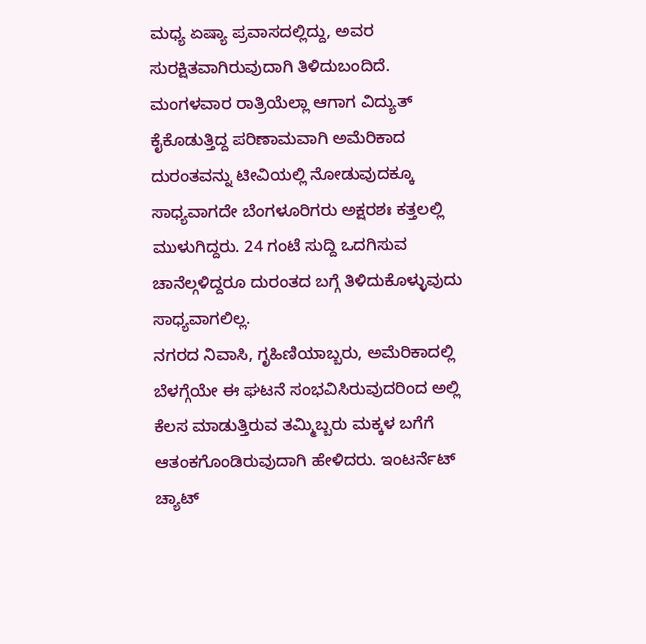ಮಧ್ಯ ಏಷ್ಯಾ ಪ್ರವಾಸದಲ್ಲಿದ್ದು, ಅವರ ಸುರಕ್ಷಿತವಾಗಿರುವುದಾಗಿ ತಿಳಿದುಬಂದಿದೆ.
ಮಂಗಳವಾರ ರಾತ್ರಿಯೆಲ್ಲಾ ಆಗಾಗ ವಿದ್ಯುತ್ ಕೈಕೊಡುತ್ತಿದ್ದ ಪರಿಣಾಮವಾಗಿ ಅಮೆರಿಕಾದ ದುರಂತವನ್ನು ಟೀವಿಯಲ್ಲಿ ನೋಡುವುದಕ್ಕೂ ಸಾಧ್ಯವಾಗದೇ ಬೆಂಗಳೂರಿಗರು ಅಕ್ಷರಶಃ ಕತ್ತಲಲ್ಲಿ ಮುಳುಗಿದ್ದರು. 24 ಗಂಟೆ ಸುದ್ದಿ ಒದಗಿಸುವ ಚಾನೆಲ್ಗಳಿದ್ದರೂ ದುರಂತದ ಬಗ್ಗೆ ತಿಳಿದುಕೊಳ್ಳುವುದು ಸಾಧ್ಯವಾಗಲಿಲ್ಲ.
ನಗರದ ನಿವಾಸಿ, ಗೃಹಿಣಿಯಾಬ್ಬರು, ಅಮೆರಿಕಾದಲ್ಲಿ ಬೆಳಗ್ಗೆಯೇ ಈ ಘಟನೆ ಸಂಭವಿಸಿರುವುದರಿಂದ ಅಲ್ಲಿ ಕೆಲಸ ಮಾಡುತ್ತಿರುವ ತಮ್ಮಿಬ್ಬರು ಮಕ್ಕಳ ಬಗೆಗೆ ಆತಂಕಗೊಂಡಿರುವುದಾಗಿ ಹೇಳಿದರು. ಇಂಟರ್ನೆಟ್ ಚ್ಯಾಟ್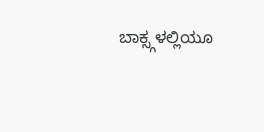ಬಾಕ್ಸ್ಗಳಲ್ಲಿಯೂ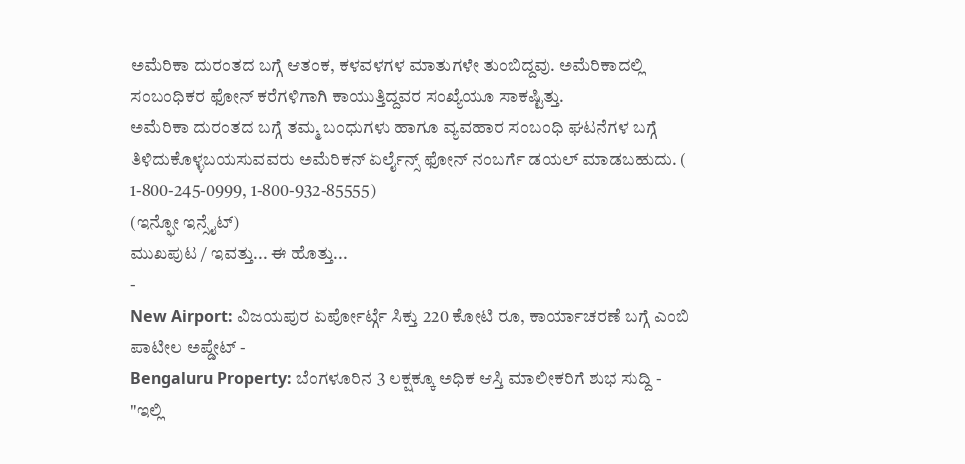ಅಮೆರಿಕಾ ದುರಂತದ ಬಗ್ಗೆ ಆತಂಕ, ಕಳವಳಗಳ ಮಾತುಗಳೇ ತುಂಬಿದ್ದವು. ಅಮೆರಿಕಾದಲ್ಲಿ ಸಂಬಂಧಿಕರ ಫೋನ್ ಕರೆಗಳಿಗಾಗಿ ಕಾಯುತ್ತಿದ್ದವರ ಸಂಖ್ಯೆಯೂ ಸಾಕಷ್ಟಿತ್ತು.
ಅಮೆರಿಕಾ ದುರಂತದ ಬಗ್ಗೆ ತಮ್ಮ ಬಂಧುಗಳು ಹಾಗೂ ವ್ಯವಹಾರ ಸಂಬಂಧಿ ಘಟನೆಗಳ ಬಗ್ಗೆ ತಿಳಿದುಕೊಳ್ಳಬಯಸುವವರು ಅಮೆರಿಕನ್ ಏರ್ಲೈನ್ಸ್ ಫೋನ್ ನಂಬರ್ಗೆ ಡಯಲ್ ಮಾಡಬಹುದು. ( 1-800-245-0999, 1-800-932-85555)
(ಇನ್ಫೋ ಇನ್ಸೈಟ್)
ಮುಖಪುಟ / ಇವತ್ತು... ಈ ಹೊತ್ತು...
-
New Airport: ವಿಜಯಪುರ ಏರ್ಪೋರ್ಟ್ಗೆ ಸಿಕ್ತು 220 ಕೋಟಿ ರೂ, ಕಾರ್ಯಾಚರಣೆ ಬಗ್ಗೆ ಎಂಬಿ ಪಾಟೀಲ ಅಪ್ಡೇಟ್ -
Bengaluru Property: ಬೆಂಗಳೂರಿನ 3 ಲಕ್ಷಕ್ಕೂ ಅಧಿಕ ಆಸ್ತಿ ಮಾಲೀಕರಿಗೆ ಶುಭ ಸುದ್ದಿ -
"ಇಲ್ಲಿ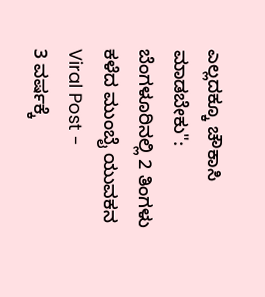ಎಲ್ಲದಕ್ಕೂ ಚೌಕಾಸಿ ಮಾಡಬೇಕು": ಬೆಂಗಳೂರಿನಲ್ಲಿ 2 ತಿಂಗಳು ಕಳೆದ ಮುಂಬೈ ಯುವಕನ Viral Post -
3 ವರ್ಷಕ್ಕೆ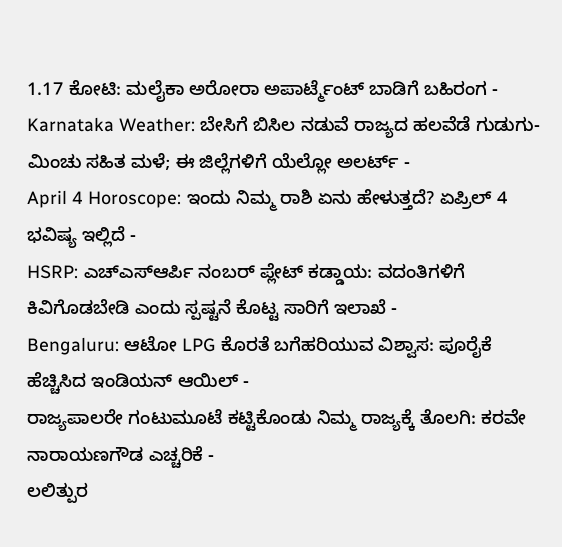1.17 ಕೋಟಿ: ಮಲೈಕಾ ಅರೋರಾ ಅಪಾರ್ಟ್ಮೆಂಟ್ ಬಾಡಿಗೆ ಬಹಿರಂಗ -
Karnataka Weather: ಬೇಸಿಗೆ ಬಿಸಿಲ ನಡುವೆ ರಾಜ್ಯದ ಹಲವೆಡೆ ಗುಡುಗು-ಮಿಂಚು ಸಹಿತ ಮಳೆ; ಈ ಜಿಲ್ಲೆಗಳಿಗೆ ಯೆಲ್ಲೋ ಅಲರ್ಟ್ -
April 4 Horoscope: ಇಂದು ನಿಮ್ಮ ರಾಶಿ ಏನು ಹೇಳುತ್ತದೆ? ಏಪ್ರಿಲ್ 4 ಭವಿಷ್ಯ ಇಲ್ಲಿದೆ -
HSRP: ಎಚ್ಎಸ್ಆರ್ಪಿ ನಂಬರ್ ಪ್ಲೇಟ್ ಕಡ್ಡಾಯ: ವದಂತಿಗಳಿಗೆ ಕಿವಿಗೊಡಬೇಡಿ ಎಂದು ಸ್ಪಷ್ಟನೆ ಕೊಟ್ಟ ಸಾರಿಗೆ ಇಲಾಖೆ -
Bengaluru: ಆಟೋ LPG ಕೊರತೆ ಬಗೆಹರಿಯುವ ವಿಶ್ವಾಸ: ಪೂರೈಕೆ ಹೆಚ್ಚಿಸಿದ ಇಂಡಿಯನ್ ಆಯಿಲ್ -
ರಾಜ್ಯಪಾಲರೇ ಗಂಟುಮೂಟೆ ಕಟ್ಟಿಕೊಂಡು ನಿಮ್ಮ ರಾಜ್ಯಕ್ಕೆ ತೊಲಗಿ: ಕರವೇ ನಾರಾಯಣಗೌಡ ಎಚ್ಚರಿಕೆ -
ಲಲಿತ್ಪುರ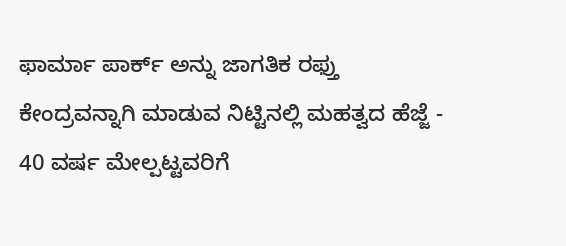ಫಾರ್ಮಾ ಪಾರ್ಕ್ ಅನ್ನು ಜಾಗತಿಕ ರಫ್ತು ಕೇಂದ್ರವನ್ನಾಗಿ ಮಾಡುವ ನಿಟ್ಟಿನಲ್ಲಿ ಮಹತ್ವದ ಹೆಜ್ಜೆ -
40 ವರ್ಷ ಮೇಲ್ಪಟ್ಟವರಿಗೆ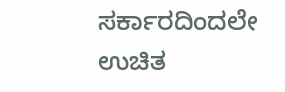ಸರ್ಕಾರದಿಂದಲೇ ಉಚಿತ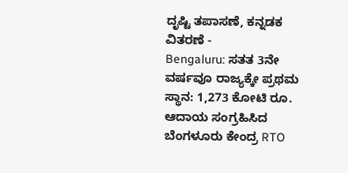ದೃಷ್ಟಿ ತಪಾಸಣೆ, ಕನ್ನಡಕ ವಿತರಣೆ -
Bengaluru: ಸತತ 3ನೇ ವರ್ಷವೂ ರಾಜ್ಯಕ್ಕೇ ಪ್ರಥಮ ಸ್ಥಾನ: 1,273 ಕೋಟಿ ರೂ. ಆದಾಯ ಸಂಗ್ರಹಿಸಿದ ಬೆಂಗಳೂರು ಕೇಂದ್ರ RTO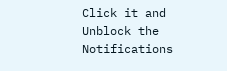Click it and Unblock the Notifications